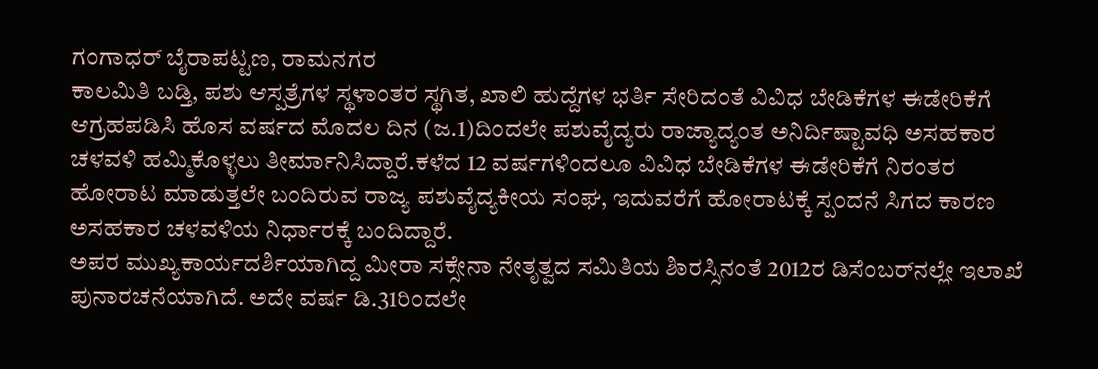ಗಂಗಾಧರ್ ಬೈರಾಪಟ್ಟಣ, ರಾಮನಗರ
ಕಾಲಮಿತಿ ಬಡ್ತಿ, ಪಶು ಆಸ್ಪತ್ರೆಗಳ ಸ್ಥಳಾಂತರ ಸ್ಥಗಿತ, ಖಾಲಿ ಹುದ್ದೆಗಳ ಭರ್ತಿ ಸೇರಿದಂತೆ ವಿವಿಧ ಬೇಡಿಕೆಗಳ ಈಡೇರಿಕೆಗೆ ಆಗ್ರಹಪಡಿಸಿ ಹೊಸ ವರ್ಷದ ಮೊದಲ ದಿನ (ಜ.1)ದಿಂದಲೇ ಪಶುವೈದ್ಯರು ರಾಜ್ಯಾದ್ಯಂತ ಅನಿರ್ದಿಷ್ಟಾವಧಿ ಅಸಹಕಾರ ಚಳವಳಿ ಹಮ್ಮಿಕೊಳ್ಳಲು ತೀರ್ಮಾನಿಸಿದ್ದಾರೆ.ಕಳೆದ 12 ವರ್ಷಗಳಿಂದಲೂ ವಿವಿಧ ಬೇಡಿಕೆಗಳ ಈಡೇರಿಕೆಗೆ ನಿರಂತರ ಹೋರಾಟ ಮಾಡುತ್ತಲೇ ಬಂದಿರುವ ರಾಜ್ಯ ಪಶುವೈದ್ಯಕೀಯ ಸಂಘ, ಇದುವರೆಗೆ ಹೋರಾಟಕ್ಕೆ ಸ್ಪಂದನೆ ಸಿಗದ ಕಾರಣ ಅಸಹಕಾರ ಚಳವಳಿಯ ನಿರ್ಧಾರಕ್ಕೆ ಬಂದಿದ್ದಾರೆ.
ಅಪರ ಮುಖ್ಯಕಾರ್ಯದರ್ಶಿಯಾಗಿದ್ದ ಮೀರಾ ಸಕ್ಸೇನಾ ನೇತೃತ್ವದ ಸಮಿತಿಯ ಶಿಾರಸ್ಸಿನಂತೆ 2012ರ ಡಿಸೆಂಬರ್‌ನಲ್ಲೇ ಇಲಾಖೆ ಪುನಾರಚನೆಯಾಗಿದೆ. ಅದೇ ವರ್ಷ ಡಿ.31ರಿಂದಲೇ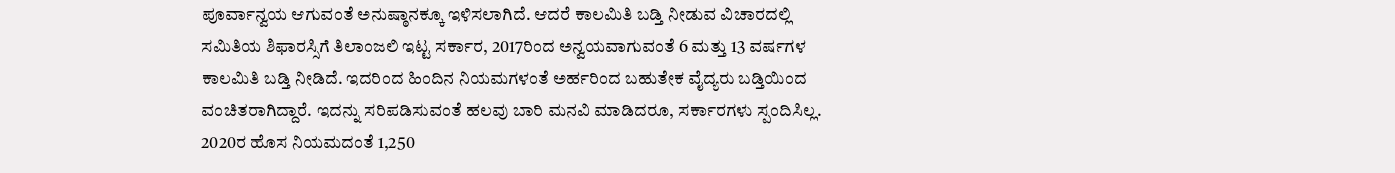ಪೂರ್ವಾನ್ವಯ ಆಗುವಂತೆ ಅನುಷ್ಠಾನಕ್ಕೂ ಇಳಿಸಲಾಗಿದೆ. ಆದರೆ ಕಾಲಮಿತಿ ಬಡ್ತಿ ನೀಡುವ ವಿಚಾರದಲ್ಲಿ ಸಮಿತಿಯ ಶಿಫಾರಸ್ಸಿಗೆ ತಿಲಾಂಜಲಿ ಇಟ್ಟ ಸರ್ಕಾರ, 2017ರಿಂದ ಅನ್ವಯವಾಗುವಂತೆ 6 ಮತ್ತು 13 ವರ್ಷಗಳ ಕಾಲಮಿತಿ ಬಡ್ತಿ ನೀಡಿದೆ. ಇದರಿಂದ ಹಿಂದಿನ ನಿಯಮಗಳಂತೆ ಅರ್ಹರಿಂದ ಬಹುತೇಕ ವೈದ್ಯರು ಬಡ್ತಿಯಿಂದ ವಂಚಿತರಾಗಿದ್ದಾರೆ. ಇದನ್ನು ಸರಿಪಡಿಸುವಂತೆ ಹಲವು ಬಾರಿ ಮನವಿ ಮಾಡಿದರೂ, ಸರ್ಕಾರಗಳು ಸ್ಪಂದಿಸಿಲ್ಲ.
2020ರ ಹೊಸ ನಿಯಮದಂತೆ 1,250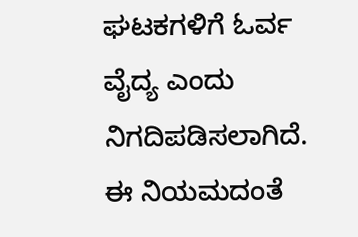ಘಟಕಗಳಿಗೆ ಓರ್ವ ವೈದ್ಯ ಎಂದು ನಿಗದಿಪಡಿಸಲಾಗಿದೆ. ಈ ನಿಯಮದಂತೆ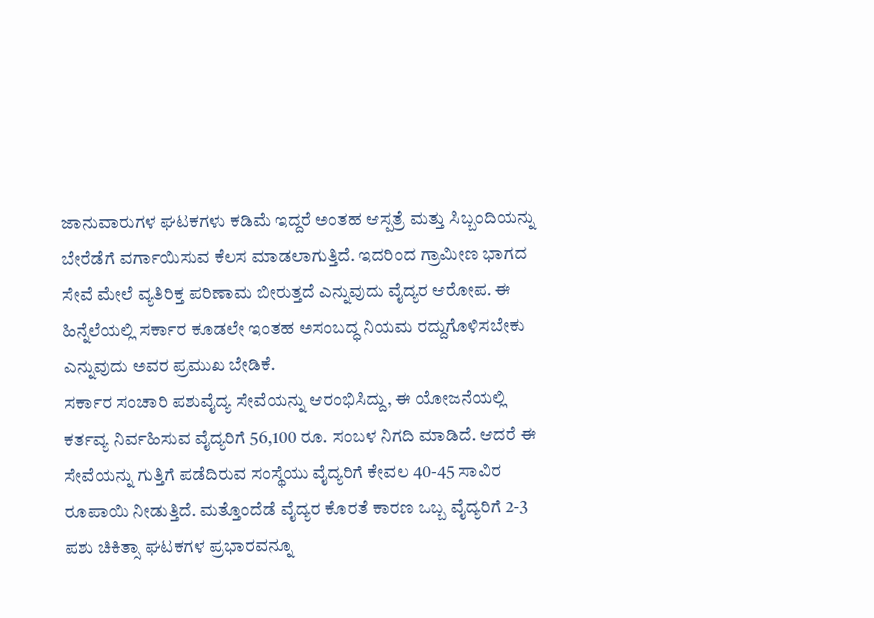ಜಾನುವಾರುಗಳ ಘಟಕಗಳು ಕಡಿಮೆ ಇದ್ದರೆ ಅಂತಹ ಆಸ್ಪತ್ರೆ ಮತ್ತು ಸಿಬ್ಬಂದಿಯನ್ನು ಬೇರೆಡೆಗೆ ವರ್ಗಾಯಿಸುವ ಕೆಲಸ ಮಾಡಲಾಗುತ್ತಿದೆ. ಇದರಿಂದ ಗ್ರಾಮೀಣ ಭಾಗದ ಸೇವೆ ಮೇಲೆ ವ್ಯತಿರಿಕ್ತ ಪರಿಣಾಮ ಬೀರುತ್ತದೆ ಎನ್ನುವುದು ವೈದ್ಯರ ಆರೋಪ. ಈ ಹಿನ್ನೆಲೆಯಲ್ಲಿ ಸರ್ಕಾರ ಕೂಡಲೇ ಇಂತಹ ಅಸಂಬದ್ಧ ನಿಯಮ ರದ್ದುಗೊಳಿಸಬೇಕು ಎನ್ನುವುದು ಅವರ ಪ್ರಮುಖ ಬೇಡಿಕೆ.
ಸರ್ಕಾರ ಸಂಚಾರಿ ಪಶುವೈದ್ಯ ಸೇವೆಯನ್ನು ಆರಂಭಿಸಿದ್ದು, ಈ ಯೋಜನೆಯಲ್ಲಿ ಕರ್ತವ್ಯ ನಿರ್ವಹಿಸುವ ವೈದ್ಯರಿಗೆ 56,100 ರೂ. ಸಂಬಳ ನಿಗದಿ ಮಾಡಿದೆ. ಆದರೆ ಈ ಸೇವೆಯನ್ನು ಗುತ್ತಿಗೆ ಪಡೆದಿರುವ ಸಂಸ್ಥೆಯು ವೈದ್ಯರಿಗೆ ಕೇವಲ 40-45 ಸಾವಿರ ರೂಪಾಯಿ ನೀಡುತ್ತಿದೆ. ಮತ್ತೊಂದೆಡೆ ವೈದ್ಯರ ಕೊರತೆ ಕಾರಣ ಒಬ್ಬ ವೈದ್ಯರಿಗೆ 2-3 ಪಶು ಚಿಕಿತ್ಸಾ ಘಟಕಗಳ ಪ್ರಭಾರವನ್ನೂ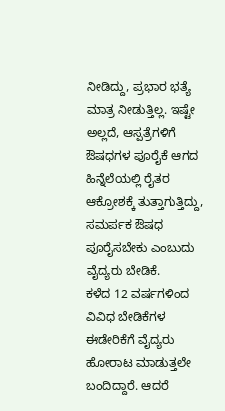ನೀಡಿದ್ದು, ಪ್ರಭಾರ ಭತ್ಯೆ ಮಾತ್ರ ನೀಡುತ್ತಿಲ್ಲ. ಇಷ್ಟೇ ಅಲ್ಲದೆ, ಆಸ್ಪತ್ರೆಗಳಿಗೆ ಔಷಧಗಳ ಪೂರೈಕೆ ಆಗದ ಹಿನ್ನೆಲೆಯಲ್ಲಿ ರೈತರ ಆಕ್ರೋಶಕ್ಕೆ ತುತ್ತಾಗುತ್ತಿದ್ದು, ಸಮರ್ಪಕ ಔಷಧ ಪೂರೈಸಬೇಕು ಎಂಬುದು ವೈದ್ಯರು ಬೇಡಿಕೆ.
ಕಳೆದ 12 ವರ್ಷಗಳಿಂದ ವಿವಿಧ ಬೇಡಿಕೆಗಳ ಈಡೇರಿಕೆಗೆ ವೈದ್ಯರು ಹೋರಾಟ ಮಾಡುತ್ತಲೇ ಬಂದಿದ್ದಾರೆ. ಆದರೆ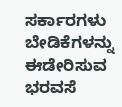ಸರ್ಕಾರಗಳು ಬೇಡಿಕೆಗಳನ್ನು ಈಡೇರಿಸುವ ಭರವಸೆ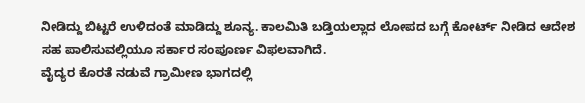ನೀಡಿದ್ದು ಬಿಟ್ಟರೆ ಉಳಿದಂತೆ ಮಾಡಿದ್ದು ಶೂನ್ಯ. ಕಾಲಮಿತಿ ಬಡ್ತಿಯಲ್ಲಾದ ಲೋಪದ ಬಗ್ಗೆ ಕೋರ್ಟ್ ನೀಡಿದ ಆದೇಶ ಸಹ ಪಾಲಿಸುವಲ್ಲಿಯೂ ಸರ್ಕಾರ ಸಂಪೂರ್ಣ ವಿಫಲವಾಗಿದೆ.
ವೈದ್ಯರ ಕೊರತೆ ನಡುವೆ ಗ್ರಾಮೀಣ ಭಾಗದಲ್ಲಿ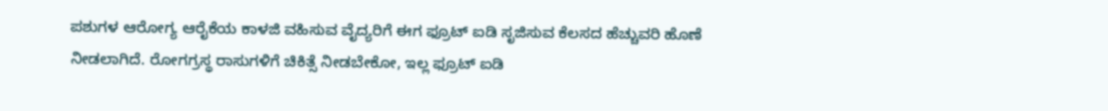ಪಶುಗಳ ಆರೋಗ್ಯ ಆರೈಕೆಯ ಕಾಳಜಿ ವಹಿಸುವ ವೈದ್ಯರಿಗೆ ಈಗ ಫ್ರೂಟ್ ಐಡಿ ಸೃಜಿಸುವ ಕೆಲಸದ ಹೆಚ್ಚುವರಿ ಹೊಣೆ ನೀಡಲಾಗಿದೆ. ರೋಗಗ್ರಸ್ಥ ರಾಸುಗಳಿಗೆ ಚಿಕಿತ್ಸೆ ನೀಡಬೇಕೋ, ಇಲ್ಲ ಫ್ರೂಟ್ ಐಡಿ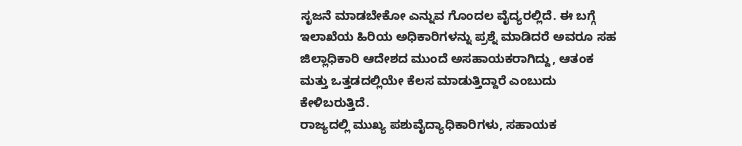ಸೃಜನೆ ಮಾಡಬೇಕೋ ಎನ್ನುವ ಗೊಂದಲ ವೈದ್ಯರಲ್ಲಿದೆ. ಈ ಬಗ್ಗೆ ಇಲಾಖೆಯ ಹಿರಿಯ ಅಧಿಕಾರಿಗಳನ್ನು ಪ್ರಶ್ನೆ ಮಾಡಿದರೆ ಅವರೂ ಸಹ ಜಿಲ್ಲಾಧಿಕಾರಿ ಆದೇಶದ ಮುಂದೆ ಅಸಹಾಯಕರಾಗಿದ್ದು, ಆತಂಕ ಮತ್ತು ಒತ್ತಡದಲ್ಲಿಯೇ ಕೆಲಸ ಮಾಡುತ್ತಿದ್ದಾರೆ ಎಂಬುದು ಕೇಳಿಬರುತ್ತಿದೆ.
ರಾಜ್ಯದಲ್ಲಿ ಮುಖ್ಯ ಪಶುವೈದ್ಯಾಧಿಕಾರಿಗಳು, ಸಹಾಯಕ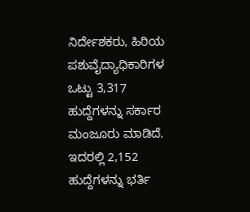ನಿರ್ದೇಶಕರು, ಹಿರಿಯ ಪಶುವೈದ್ಯಾಧಿಕಾರಿಗಳ ಒಟ್ಟು 3,317 ಹುದ್ದೆಗಳನ್ನು ಸರ್ಕಾರ ಮಂಜೂರು ಮಾಡಿದೆ. ಇದರಲ್ಲಿ 2,152 ಹುದ್ದೆಗಳನ್ನು ಭರ್ತಿ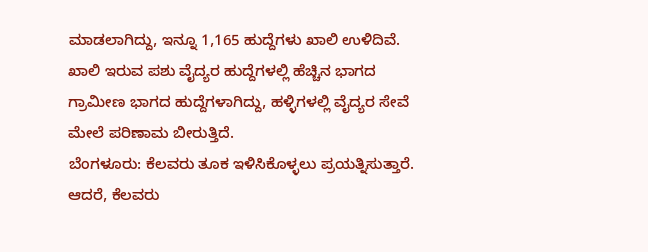ಮಾಡಲಾಗಿದ್ದು, ಇನ್ನೂ 1,165 ಹುದ್ದೆಗಳು ಖಾಲಿ ಉಳಿದಿವೆ. ಖಾಲಿ ಇರುವ ಪಶು ವೈದ್ಯರ ಹುದ್ದೆಗಳಲ್ಲಿ ಹೆಚ್ಚಿನ ಭಾಗದ ಗ್ರಾಮೀಣ ಭಾಗದ ಹುದ್ದೆಗಳಾಗಿದ್ದು, ಹಳ್ಳಿಗಳಲ್ಲಿ ವೈದ್ಯರ ಸೇವೆ ಮೇಲೆ ಪರಿಣಾಮ ಬೀರುತ್ತಿದೆ.
ಬೆಂಗಳೂರು: ಕೆಲವರು ತೂಕ ಇಳಿಸಿಕೊಳ್ಳಲು ಪ್ರಯತ್ನಿಸುತ್ತಾರೆ. ಆದರೆ, ಕೆಲವರು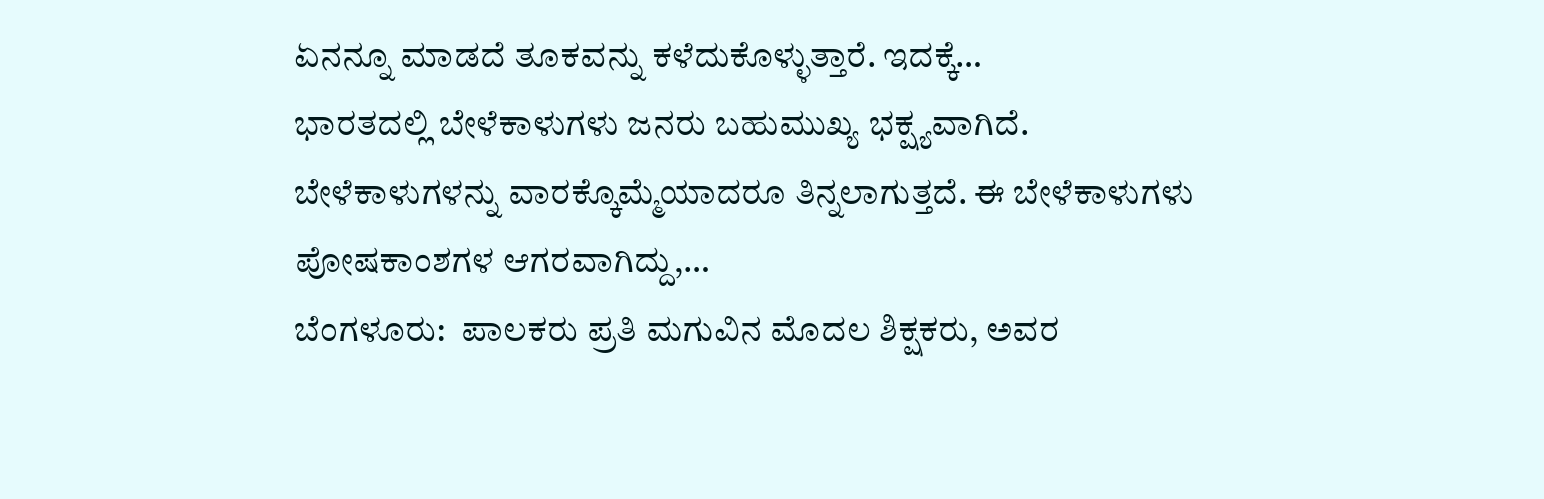ಏನನ್ನೂ ಮಾಡದೆ ತೂಕವನ್ನು ಕಳೆದುಕೊಳ್ಳುತ್ತಾರೆ. ಇದಕ್ಕೆ…
ಭಾರತದಲ್ಲಿ ಬೇಳೆಕಾಳುಗಳು ಜನರು ಬಹುಮುಖ್ಯ ಭಕ್ಷ್ಯವಾಗಿದೆ. ಬೇಳೆಕಾಳುಗಳನ್ನು ವಾರಕ್ಕೊಮ್ಮೆಯಾದರೂ ತಿನ್ನಲಾಗುತ್ತದೆ. ಈ ಬೇಳೆಕಾಳುಗಳು ಪೋಷಕಾಂಶಗಳ ಆಗರವಾಗಿದ್ದು,…
ಬೆಂಗಳೂರು:  ಪಾಲಕರು ಪ್ರತಿ ಮಗುವಿನ ಮೊದಲ ಶಿಕ್ಷಕರು, ಅವರ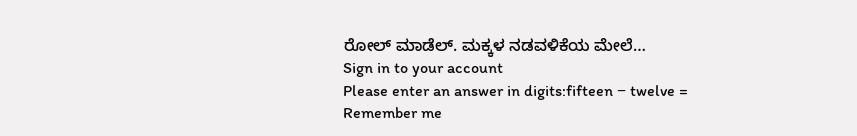ರೋಲ್ ಮಾಡೆಲ್. ಮಕ್ಕಳ ನಡವಳಿಕೆಯ ಮೇಲೆ…
Sign in to your account
Please enter an answer in digits:fifteen − twelve =
Remember me